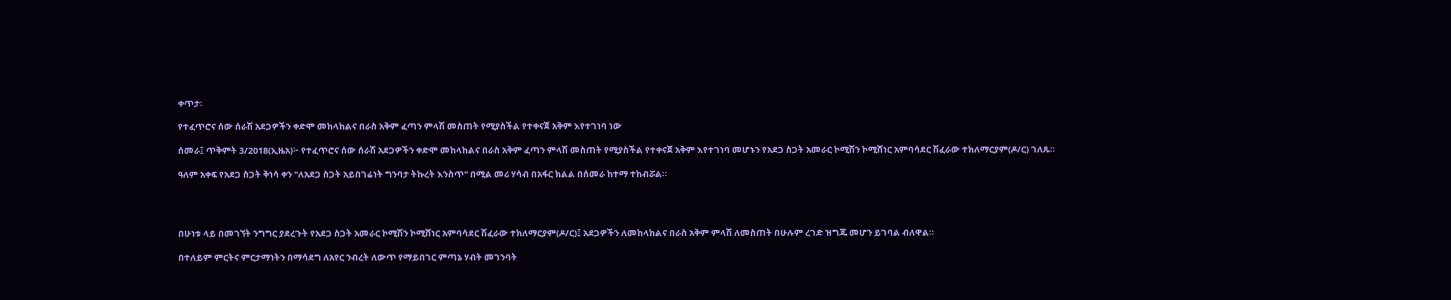ቀጥታ፡

የተፈጥሮና ሰው ሰራሽ አደጋዎችን ቀድሞ መከላከልና በራስ አቅም ፈጣን ምላሽ መስጠት የሚያስችል የተቀናጀ አቅም እየተገነባ ነው

ሰመራ፤ ጥቅምት 3/2018(ኢዜአ)፦ የተፈጥሮና ሰው ሰራሽ አደጋዎችን ቀድሞ መከላከልና በራስ አቅም ፈጣን ምላሽ መስጠት የሚያስችል የተቀናጀ አቅም እየተገነባ መሆኑን የአደጋ ስጋት አመራር ኮሚሽን ኮሚሸነር አምባሳደር ሽፈራው ተክለማርያም(ዶ/ር) ገለጹ።

ዓለም አቀፍ የአደጋ ስጋት ቅነሳ ቀን "ለአደጋ ስጋት አይበገሬነት ግንባታ ትኩረት እንስጥ" በሚል መሪ ሃሳብ በአፋር ክልል በሰመራ ከተማ ተከብሯል።




በሁነቱ ላይ በመገኘት ንግግር ያደረጉት የአደጋ ስጋት አመራር ኮሚሽን ኮሚሸነር አምባሳደር ሽፈራው ተክለማርያም(ዶ/ር)፤ አደጋዎችን ለመከላከልና በራስ አቅም ምላሽ ለመስጠት በሁሉም ረገድ ዝግጁ መሆን ይገባል ብለዋል።

በተለይም ምርትና ምርታማነትን በማሳደግ ለአየር ንብረት ለውጥ የማይበገር ምጣኔ ሃብት መገንባት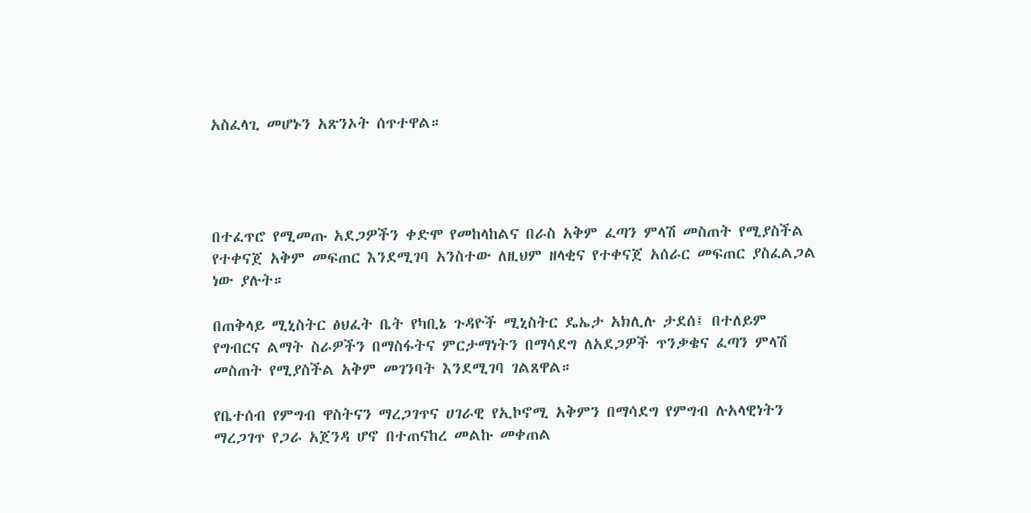አስፈላጊ መሆኑን አጽንኦት ሰጥተዋል።




በተፈጥሮ የሚመጡ አደጋዎችን ቀድሞ የመከላከልና በራስ አቅም ፈጣን ምላሽ መስጠት የሚያስችል የተቀናጀ አቅም መፍጠር እንደሚገባ አንስተው ለዚህም ዘላቂና የተቀናጀ አሰራር መፍጠር ያስፈልጋል ነው ያሉት።

በጠቅላይ ሚኒስትር ፅህፈት ቤት የካቢኔ ጉዳዮች ሚኒስትር ዴኤታ አክሊሉ ታደሰ፤ በተለይም የግብርና ልማት ስራዎችን በማስፋትና ምርታማነትን በማሳደግ ለአደጋዎች ጥንቃቄና ፈጣን ምላሽ መስጠት የሚያስችል አቅም መገንባት እንደሚገባ ገልጸዋል።

የቤተሰብ የምግብ ዋስትናን ማረጋገጥና ሀገራዊ የኢኮኖሚ አቅምን በማሳደግ የምግብ ሉአላዊነትን ማረጋገጥ የጋራ አጀንዳ ሆኖ በተጠናከረ መልኩ መቀጠል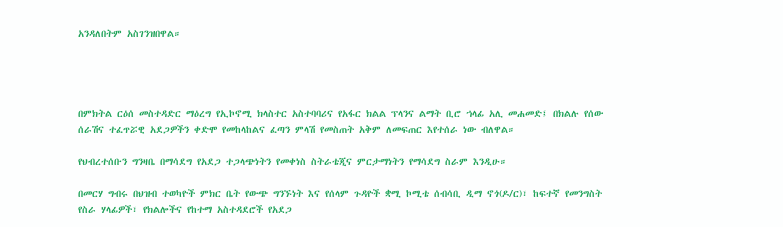አንዳለበትም አስገንዝበዋል።




በምክትል ርዕሰ መስተዳድር ማዕረግ የኢኮኖሚ ክላስተር አስተባባሪና የአፋር ክልል ፕላንና ልማት ቢሮ ኀላፊ አሊ መሐመድ፤ በክልሉ የሰው ሰራሽና ተፈጥሯዊ አደጋዎችን ቀድሞ የመከላከልና ፈጣን ምላሽ የመስጠት አቅም ለመፍጠር እየተሰራ ነው ብለዋል።

የህብረተሰቡን ግንዛቤ በማሳደግ የአደጋ ተጋላጭነትን የመቀነስ ስትራቴጂና ምርታማነትን የማሳደግ ስራም እንዲሁ።

በመርሃ ግብሩ በህዝብ ተወካዮች ምክር ቤት የውጭ ግንኙነት እና የሰላም ጉዳዮች ቋሚ ኮሚቴ ሰብሳቢ ዲማ ኖጎ(ዶ/ር)፣ ከፍተኛ የመንግስት የስራ ሃላፊዎች፣ የክልሎችና የከተማ አስተዳደሮች የአደጋ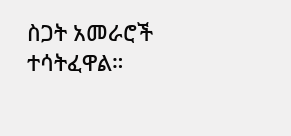ስጋት አመራሮች ተሳትፈዋል።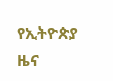የኢትዮጵያ ዜና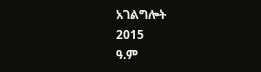አገልግሎት
2015
ዓ.ም